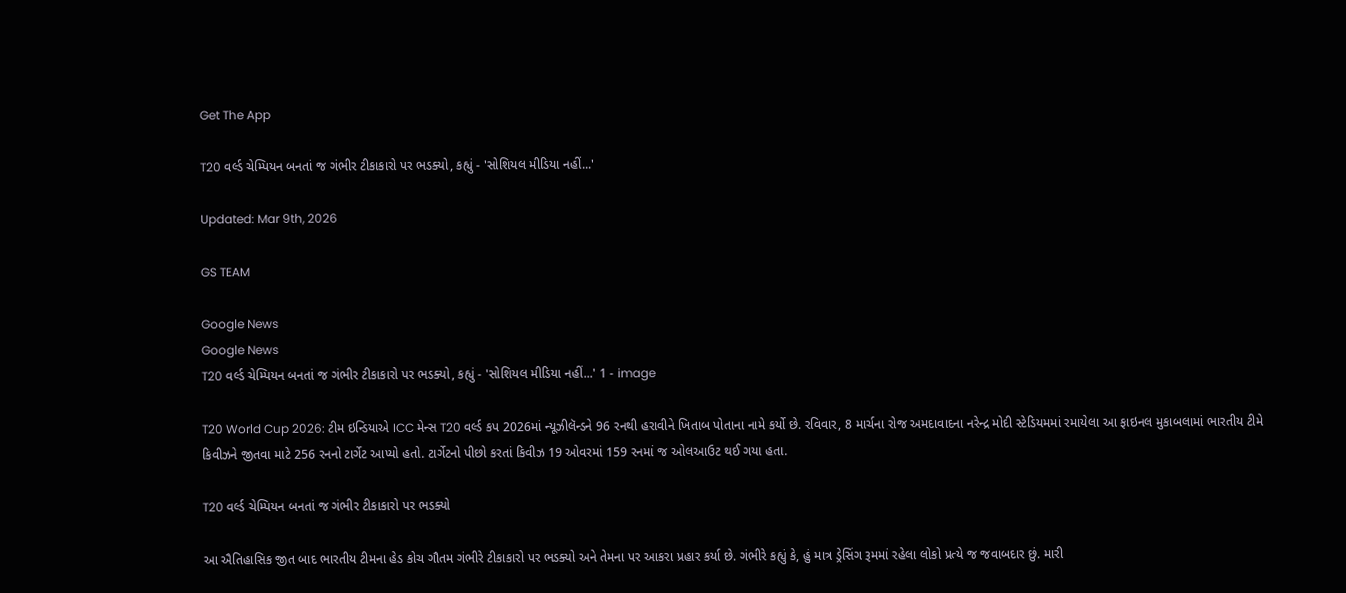Get The App

T20 વર્લ્ડ ચેમ્પિયન બનતાં જ ગંભીર ટીકાકારો પર ભડક્યો, કહ્યું - 'સોશિયલ મીડિયા નહીં...'

Updated: Mar 9th, 2026

GS TEAM

Google News
Google News
T20 વર્લ્ડ ચેમ્પિયન બનતાં જ ગંભીર ટીકાકારો પર ભડક્યો, કહ્યું - 'સોશિયલ મીડિયા નહીં...' 1 - image

T20 World Cup 2026: ટીમ ઇન્ડિયાએ ICC મેન્સ T20 વર્લ્ડ કપ 2026માં ન્યૂઝીલૅન્ડને 96 રનથી હરાવીને ખિતાબ પોતાના નામે કર્યો છે. રવિવાર, 8 માર્ચના રોજ અમદાવાદના નરેન્દ્ર મોદી સ્ટેડિયમમાં રમાયેલા આ ફાઇનલ મુકાબલામાં ભારતીય ટીમે કિવીઝને જીતવા માટે 256 રનનો ટાર્ગેટ આપ્યો હતો. ટાર્ગેટનો પીછો કરતાં કિવીઝ 19 ઓવરમાં 159 રનમાં જ ઓલઆઉટ થઈ ગયા હતા.

T20 વર્લ્ડ ચેમ્પિયન બનતાં જ ગંભીર ટીકાકારો પર ભડક્યો

આ ઐતિહાસિક જીત બાદ ભારતીય ટીમના હેડ કોચ ગૌતમ ગંભીરે ટીકાકારો પર ભડક્યો અને તેમના પર આકરા પ્રહાર કર્યા છે. ગંભીરે કહ્યું કે, હું માત્ર ડ્રેસિંગ રૂમમાં રહેલા લોકો પ્રત્યે જ જવાબદાર છું. મારી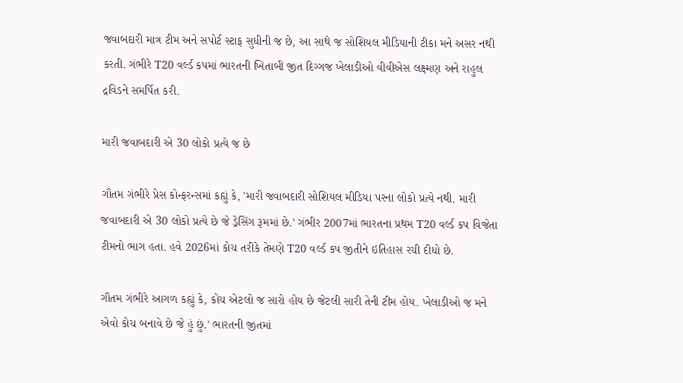જવાબદારી માત્ર ટીમ અને સપોર્ટ સ્ટાફ સુધીની જ છે, આ સાથે જ સોશિયલ મીડિયાની ટીકા મને અસર નથી કરતી. ગંભીરે T20 વર્લ્ડ કપમાં ભારતની ખિતાબી જીત દિગ્ગજ ખેલાડીઓ વીવીએસ લક્ષ્મણ અને રાહુલ દ્રવિડને સમર્પિત કરી.

મારી જવાબદારી એ 30 લોકો પ્રત્યે જ છે

ગૌતમ ગંભીરે પ્રેસ કોન્ફરન્સમાં કહ્યું કે, 'મારી જવાબદારી સોશિયલ મીડિયા પરના લોકો પ્રત્યે નથી. મારી જવાબદારી એ 30 લોકો પ્રત્યે છે જે ડ્રેસિંગ રૂમમાં છે.' ગંભીર 2007માં ભારતના પ્રથમ T20 વર્લ્ડ કપ વિજેતા ટીમનો ભાગ હતા. હવે 2026માં કોચ તરીકે તેમણે T20 વર્લ્ડ કપ જીતીને ઇતિહાસ રચી દીધો છે.

ગૌતમ ગંભીરે આગળ કહ્યું કે, કોચ એટલો જ સારો હોય છે જેટલી સારી તેની ટીમ હોય. ખેલાડીઓ જ મને એવો કોચ બનાવે છે જે હું છું.' ભારતની જીતમાં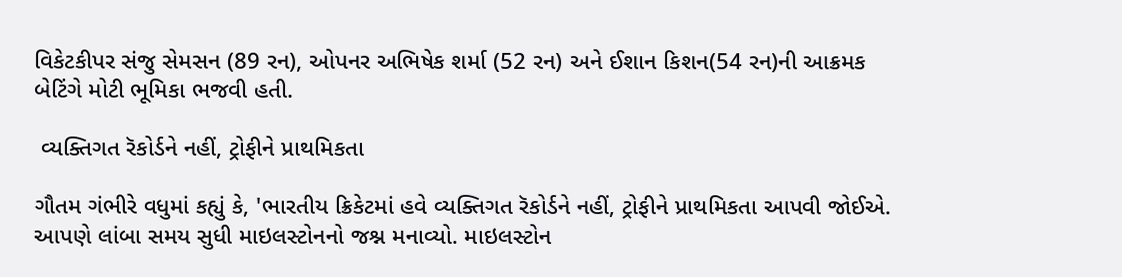વિકેટકીપર સંજુ સેમસન (89 રન), ઓપનર અભિષેક શર્મા (52 રન) અને ઈશાન કિશન(54 રન)ની આક્રમક બેટિંગે મોટી ભૂમિકા ભજવી હતી.

 વ્યક્તિગત રૅકોર્ડને નહીં, ટ્રોફીને પ્રાથમિકતા

ગૌતમ ગંભીરે વધુમાં કહ્યું કે, 'ભારતીય ક્રિકેટમાં હવે વ્યક્તિગત રૅકોર્ડને નહીં, ટ્રોફીને પ્રાથમિકતા આપવી જોઈએ. આપણે લાંબા સમય સુધી માઇલસ્ટોનનો જશ્ન મનાવ્યો. માઇલસ્ટોન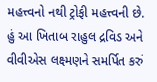મહત્ત્વનો નથી ટ્રોફી મહત્ત્વની છે. હું આ ખિતાબ રાહુલ દ્રવિડ અને વીવીએસ લક્ષ્મણને સમર્પિત કરું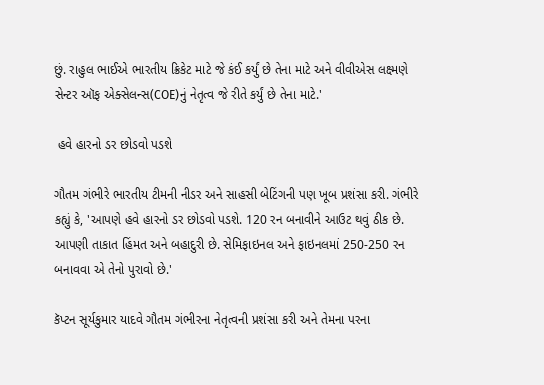છું. રાહુલ ભાઈએ ભારતીય ક્રિકેટ માટે જે કંઈ કર્યું છે તેના માટે અને વીવીએસ લક્ષ્મણે સેન્ટર ઑફ એક્સેલન્સ(COE)નું નેતૃત્વ જે રીતે કર્યું છે તેના માટે.'

 હવે હારનો ડર છોડવો પડશે

ગૌતમ ગંભીરે ભારતીય ટીમની નીડર અને સાહસી બેટિંગની પણ ખૂબ પ્રશંસા કરી. ગંભીરે કહ્યું કે, 'આપણે હવે હારનો ડર છોડવો પડશે. 120 રન બનાવીને આઉટ થવું ઠીક છે. આપણી તાકાત હિંમત અને બહાદુરી છે. સેમિફાઇનલ અને ફાઇનલમાં 250-250 રન બનાવવા એ તેનો પુરાવો છે.'

કૅપ્ટન સૂર્યકુમાર યાદવે ગૌતમ ગંભીરના નેતૃત્વની પ્રશંસા કરી અને તેમના પરના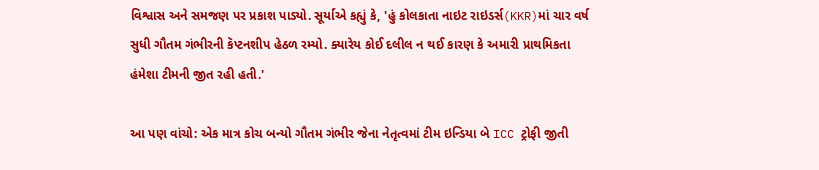વિશ્વાસ અને સમજણ પર પ્રકાશ પાડ્યો. સૂર્યાએ કહ્યું કે, 'હું કોલકાતા નાઇટ રાઇડર્સ(KKR)માં ચાર વર્ષ સુધી ગૌતમ ગંભીરની કૅપ્ટનશીપ હેઠળ રમ્યો. ક્યારેય કોઈ દલીલ ન થઈ કારણ કે અમારી પ્રાથમિકતા હંમેશા ટીમની જીત રહી હતી.'

આ પણ વાંચો: એક માત્ર કોચ બન્યો ગૌતમ ગંભીર જેના નેતૃત્વમાં ટીમ ઇન્ડિયા બે ICC ટ્રોફી જીતી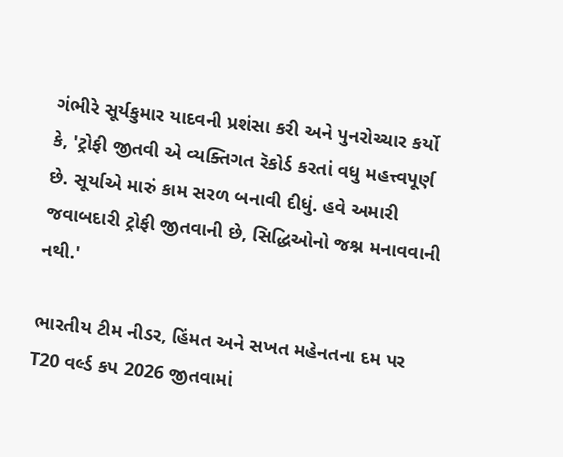ગંભીરે સૂર્યકુમાર યાદવની પ્રશંસા કરી અને પુનરોચ્ચાર કર્યો કે, 'ટ્રોફી જીતવી એ વ્યક્તિગત રૅકોર્ડ કરતાં વધુ મહત્ત્વપૂર્ણ છે. સૂર્યાએ મારું કામ સરળ બનાવી દીધું. હવે અમારી જવાબદારી ટ્રોફી જીતવાની છે, સિદ્ધિઓનો જશ્ન મનાવવાની નથી.'

ભારતીય ટીમ નીડર, હિંમત અને સખત મહેનતના દમ પર T20 વર્લ્ડ કપ 2026 જીતવામાં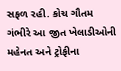સફળ રહી. કોચ ગૌતમ ગંભીરે આ જીત ખેલાડીઓની મહેનત અને ટ્રોફીના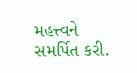મહત્ત્વને સમર્પિત કરી.